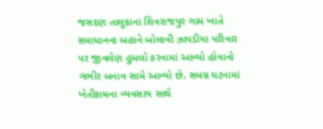જસદણ તાલુકાના શિવરાજપુર ગામ ખાતે સમાધાનના બહાને બોલાવી ઝાપડીયા પરિવાર પર જીવલેણ હુમલો કરવામાં આવ્યો હોવાનો ગંભીર બનાવ સામે આવ્યો છે. સમગ્ર ઘટનામાં ખેતીકામના વ્યવસાય સાથે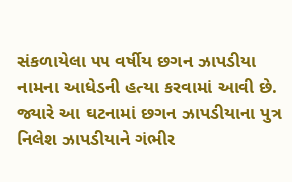સંકળાયેલા ૫૫ વર્ષીય છગન ઝાપડીયા નામના આધેડની હત્યા કરવામાં આવી છે. જ્યારે આ ઘટનામાં છગન ઝાપડીયાના પુત્ર નિલેશ ઝાપડીયાને ગંભીર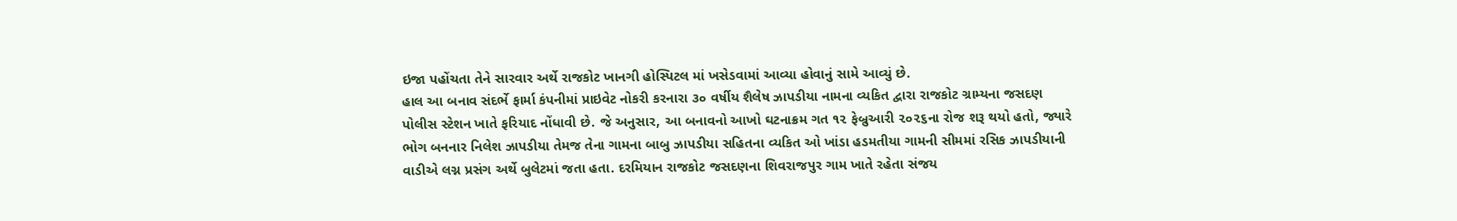ઇજા પહોંચતા તેને સારવાર અર્થે રાજકોટ ખાનગી હોસ્પિટલ માં ખસેડવામાં આવ્યા હોવાનું સામે આવ્યું છે.
હાલ આ બનાવ સંદર્ભે ફાર્મા કંપનીમાં પ્રાઇવેટ નોકરી કરનારા ૩૦ વર્ષીય શૈલેષ ઝાપડીયા નામના વ્યકિત દ્વારા રાજકોટ ગ્રામ્યના જસદણ પોલીસ સ્ટેશન ખાતે ફરિયાદ નોંધાવી છે. જે અનુસાર, આ બનાવનો આખો ઘટનાક્રમ ગત ૧૨ ફેબ્રુઆરી ૨૦૨૬ના રોજ શરૂ થયો હતો, જ્યારે ભોગ બનનાર નિલેશ ઝાપડીયા તેમજ તેના ગામના બાબુ ઝાપડીયા સહિતના વ્યકિત ઓ ખાંડા હડમતીયા ગામની સીમમાં રસિક ઝાપડીયાની વાડીએ લગ્ન પ્રસંગ અર્થે બુલેટમાં જતા હતા. દરમિયાન રાજકોટ જસદણના શિવરાજપુર ગામ ખાતે રહેતા સંજય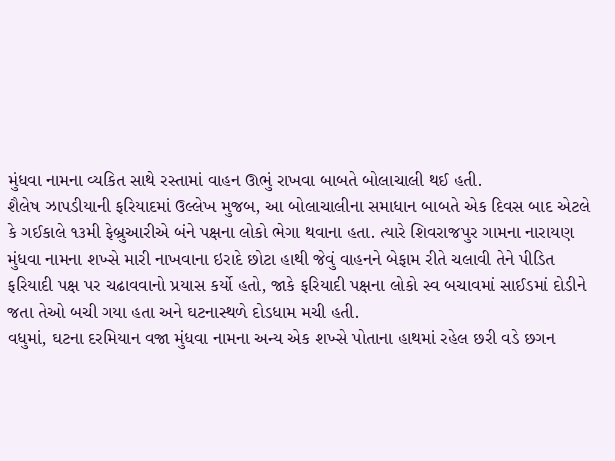મુંધવા નામના વ્યકિત સાથે રસ્તામાં વાહન ઊભું રાખવા બાબતે બોલાચાલી થઈ હતી.
શૈલેષ ઝાપડીયાની ફરિયાદમાં ઉલ્લેખ મુજબ, આ બોલાચાલીના સમાધાન બાબતે એક દિવસ બાદ એટલે કે ગઈકાલે ૧૩મી ફેબ્રુઆરીએ બંને પક્ષના લોકો ભેગા થવાના હતા. ત્યારે શિવરાજપુર ગામના નારાયણ મુંધવા નામના શખ્સે મારી નાખવાના ઇરાદે છોટા હાથી જેવું વાહનને બેફામ રીતે ચલાવી તેને પીડિત ફરિયાદી પક્ષ પર ચઢાવવાનો પ્રયાસ કર્યો હતો, જાકે ફરિયાદી પક્ષના લોકો સ્વ બચાવમાં સાઈડમાં દોડીને જતા તેઓ બચી ગયા હતા અને ઘટનાસ્થળે દોડધામ મચી હતી.
વધુમાં, ઘટના દરમિયાન વજા મુંધવા નામના અન્ય એક શખ્સે પોતાના હાથમાં રહેલ છરી વડે છગન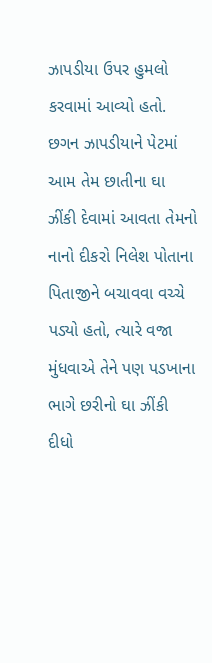ઝાપડીયા ઉપર હુમલો કરવામાં આવ્યો હતો. છગન ઝાપડીયાને પેટમાં આમ તેમ છાતીના ઘા ઝીંકી દેવામાં આવતા તેમનો નાનો દીકરો નિલેશ પોતાના પિતાજીને બચાવવા વચ્ચે પડ્યો હતો, ત્યારે વજા મુંધવાએ તેને પણ પડખાના ભાગે છરીનો ઘા ઝીંકી દીધો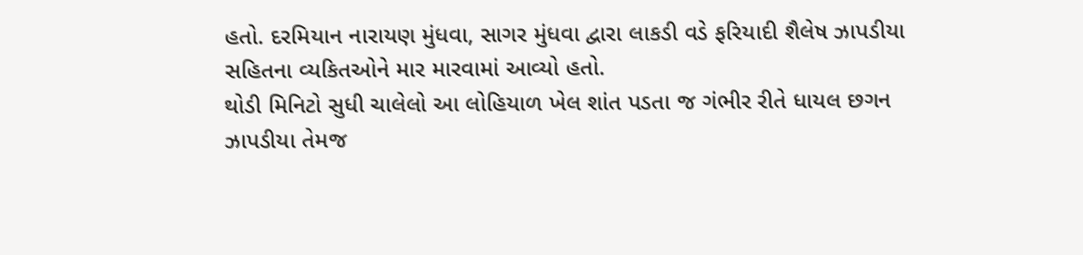હતો. દરમિયાન નારાયણ મુંધવા, સાગર મુંધવા દ્વારા લાકડી વડે ફરિયાદી શૈલેષ ઝાપડીયા સહિતના વ્યકિતઓને માર મારવામાં આવ્યો હતો.
થોડી મિનિટો સુધી ચાલેલો આ લોહિયાળ ખેલ શાંત પડતા જ ગંભીર રીતે ધાયલ છગન ઝાપડીયા તેમજ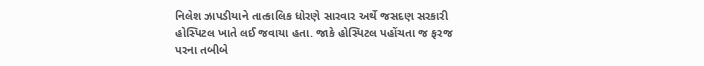નિલેશ ઝાપડીયાને તાત્કાલિક ધોરણે સારવાર અર્થે જસદણ સરકારી હોસ્પિટલ ખાતે લઈ જવાયા હતા. જાકે હોસ્પિટલ પહોંચતા જ ફરજ પરના તબીબે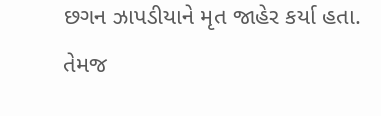છગન ઝાપડીયાને મૃત જાહેર કર્યા હતા. તેમજ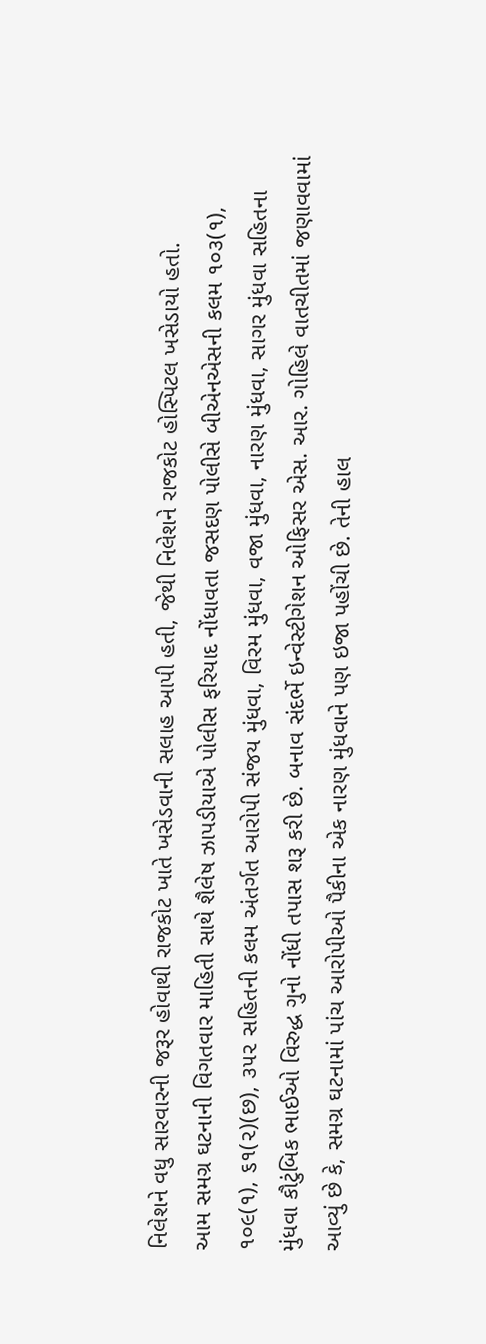નિલેશને વધુ સારવારની જરૂર હોવાથી રાજકોટ ખાતે ખસેડવાની સલાહ આપી હતી, જેથી નિલેશને રાજકોટ હોસ્પિટલ ખસેડાયો હતો.
આમ સમગ્ર ઘટનાની વિગતવાર માહિતી સાથે શૈલેષ ઝાપડીયાએ પોલીસ ફરિયાદ નોંધાવતા જસદણ પોલીસે બીએનએસની કલમ ૧૦૩(૧), ૧૦૯(૧), ૬૧(૨)(છ), ૩૫૨ સહિતની કલમ અંતર્ગત આરોપી સંજય મુંધવા, વિરમ મુંધવા, વજા મુંધવા, નારણ મુંધવા, સાગર મુંધવા સહિતના મુંધવા કૌટુંબિક ભાઈઓ વિરુદ્ધ ગુનો નોંધી તપાસ શરૂ કરી છે. બનાવ સંદર્ભે ઇન્વેસ્ટીગેશન ઓફિસર એસ. આર. ગોહિલે વાતચીતમાં જણાવવામાં આવ્યું છે કે, સમગ્ર ઘટનામાં પાંચ આરોપીઓ પૈકીના એક નારણ મુંધવાને પણ ઇજા પહોંચી છે. તેની હાલ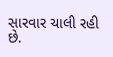સારવાર ચાલી રહી છે.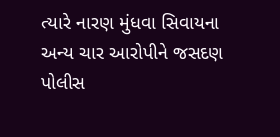ત્યારે નારણ મુંધવા સિવાયના અન્ય ચાર આરોપીને જસદણ પોલીસ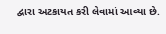દ્વારા અટકાયત કરી લેવામાં આવ્યા છે.